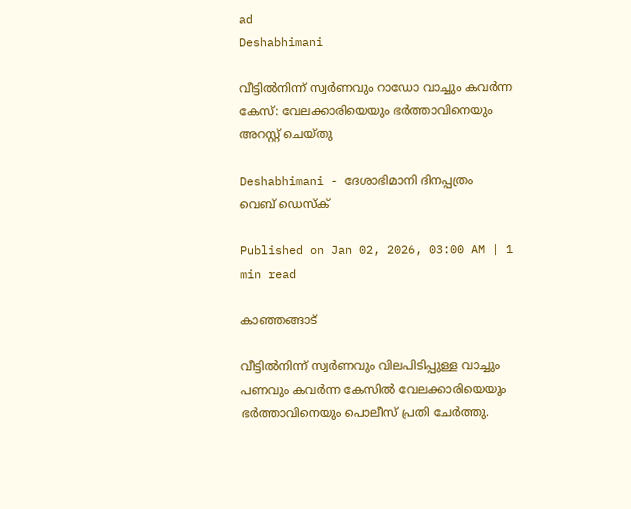ad
Deshabhimani

വീട്ടില്‍നിന്ന് സ്വര്‍ണവും റാഡോ വാച്ചും കവര്‍ന്ന കേസ്‌: വേലക്കാരിയെയും ഭര്‍ത്താവിനെയും അറസ്റ്റ് ചെയ്തു

Deshabhimani - ദേശാഭിമാനി ദിനപ്പത്രം
വെബ് ഡെസ്ക്

Published on Jan 02, 2026, 03:00 AM | 1 min read

കാഞ്ഞങ്ങാട്

വീട്ടില്‍നിന്ന് സ്വര്‍ണവും വിലപിടിപ്പുള്ള വാച്ചും പണവും കവര്‍ന്ന കേസില്‍ വേലക്കാരിയെയും ഭര്‍ത്താവിനെയും പൊലീസ് പ്രതി ചേര്‍ത്തു.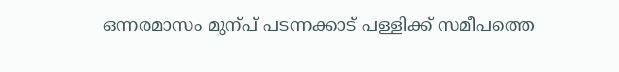ഒന്നരമാസം മുന്പ് പടന്നക്കാട് പള്ളിക്ക് സമീപത്തെ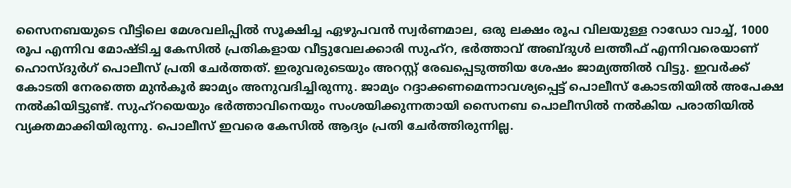സൈനബയുടെ വീട്ടിലെ മേശവലിപ്പില്‍ സൂക്ഷിച്ച ഏഴുപവന്‍ സ്വര്‍ണമാല, ഒരു ലക്ഷം രൂപ വിലയുള്ള റാഡോ വാച്ച്, 1000 രൂപ എന്നിവ മോഷ്ടിച്ച കേസില്‍ പ്രതികളായ വീട്ടുവേലക്കാരി സുഹ്റ, ഭര്‍ത്താവ് അബ്ദുള്‍ ലത്തീഫ് എന്നിവരെയാണ് ഹൊസ്ദുര്‍ഗ് പൊലീസ് പ്രതി ചേര്‍ത്തത്. ഇരുവരുടെയും അറസ്റ്റ് രേഖപ്പെടുത്തിയ ശേഷം ജാമ്യത്തില്‍ വിട്ടു. ഇവര്‍ക്ക് കോടതി നേരത്തെ മുന്‍കൂര്‍ ജാമ്യം അനുവദിച്ചിരുന്നു. ജാമ്യം റദ്ദാക്കണമെന്നാവശ്യപ്പെട്ട് പൊലീസ് കോടതിയില്‍ അപേക്ഷ നല്‍കിയിട്ടുണ്ട്. സുഹ്റയെയും ഭര്‍ത്താവിനെയും സംശയിക്കുന്നതായി സൈനബ പൊലീസില്‍ നല്‍കിയ പരാതിയില്‍ വ്യക്തമാക്കിയിരുന്നു. പൊലീസ് ഇവരെ കേസില്‍ ആദ്യം പ്രതി ചേര്‍ത്തിരുന്നില്ല.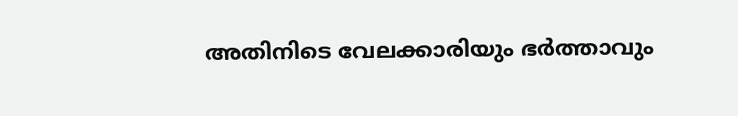അതിനിടെ വേലക്കാരിയും ഭര്‍ത്താവും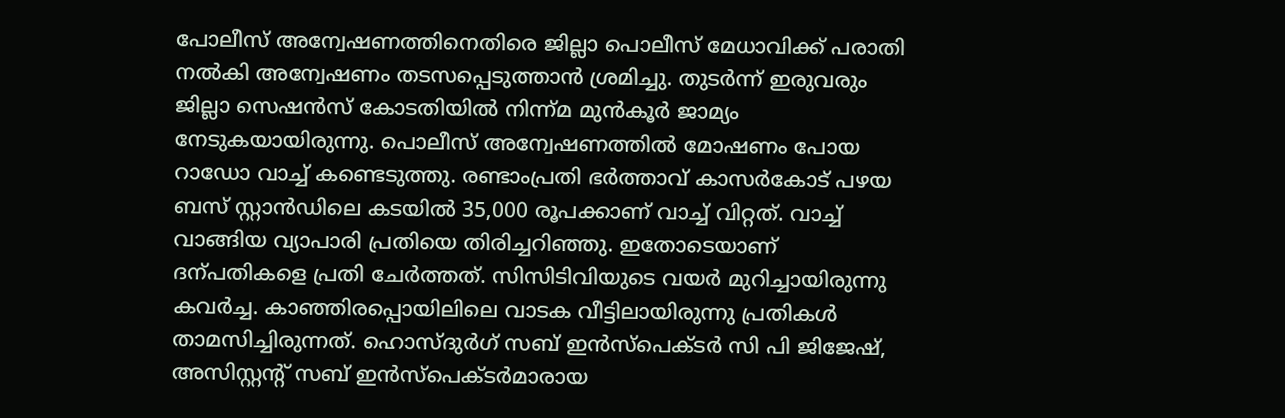പോലീസ് അന്വേഷണത്തിനെതിരെ ജില്ലാ പൊലീസ് മേധാവിക്ക് പരാതി നല്‍കി അന്വേഷണം തടസപ്പെടുത്താന്‍ ശ്രമിച്ചു. തുടര്‍ന്ന് ഇരുവരും ജില്ലാ സെഷന്‍സ് കോടതിയില്‍ നിന്ന്മ മുന്‍കൂര്‍ ജാമ്യം നേടുകയായിരുന്നു. പൊലീസ് അന്വേഷണത്തിൽ മോഷണം പോയ റാഡോ വാച്ച് കണ്ടെടുത്തു. രണ്ടാംപ്രതി ഭര്‍ത്താവ് കാസര്‍കോട് പഴയ ബസ് സ്റ്റാന്‍ഡിലെ കടയില്‍ 35,000 രൂപക്കാണ് വാച്ച് വിറ്റത്. വാച്ച് വാങ്ങിയ വ്യാപാരി പ്രതിയെ തിരിച്ചറിഞ്ഞു. ഇതോടെയാണ്‌ ദന്പതികളെ പ്രതി ചേര്‍ത്തത്‌. സിസിടിവിയുടെ വയര്‍ മുറിച്ചായിരുന്നു കവര്‍ച്ച. കാഞ്ഞിരപ്പൊയിലിലെ വാടക വീട്ടിലായിരുന്നു പ്രതികള്‍ താമസിച്ചിരുന്നത്. ഹൊസ്ദുര്‍ഗ് സബ് ഇന്‍സ്പെക്ടര്‍ സി പി ജിജേഷ്, അസിസ്റ്റന്റ് സബ് ഇന്‍സ്പെക്ടര്‍മാരായ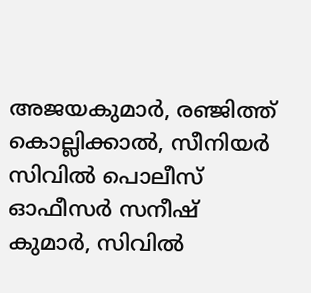അജയകുമാര്‍, രഞ്ജിത്ത് കൊല്ലിക്കാല്‍, സീനിയര്‍ സിവില്‍ പൊലീസ് ഓഫീസര്‍ സനീഷ് കുമാര്‍, സിവില്‍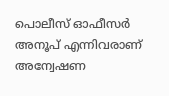പൊലീസ് ഓഫീസര്‍ അനൂപ് എന്നിവരാണ് അന്വേഷണ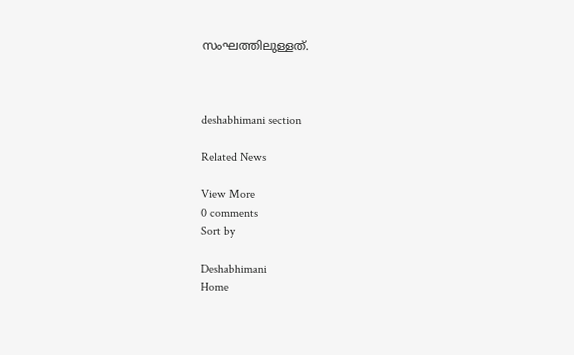സംഘത്തിലുള്ളത്.



deshabhimani section

Related News

View More
0 comments
Sort by

Deshabhimani
Home